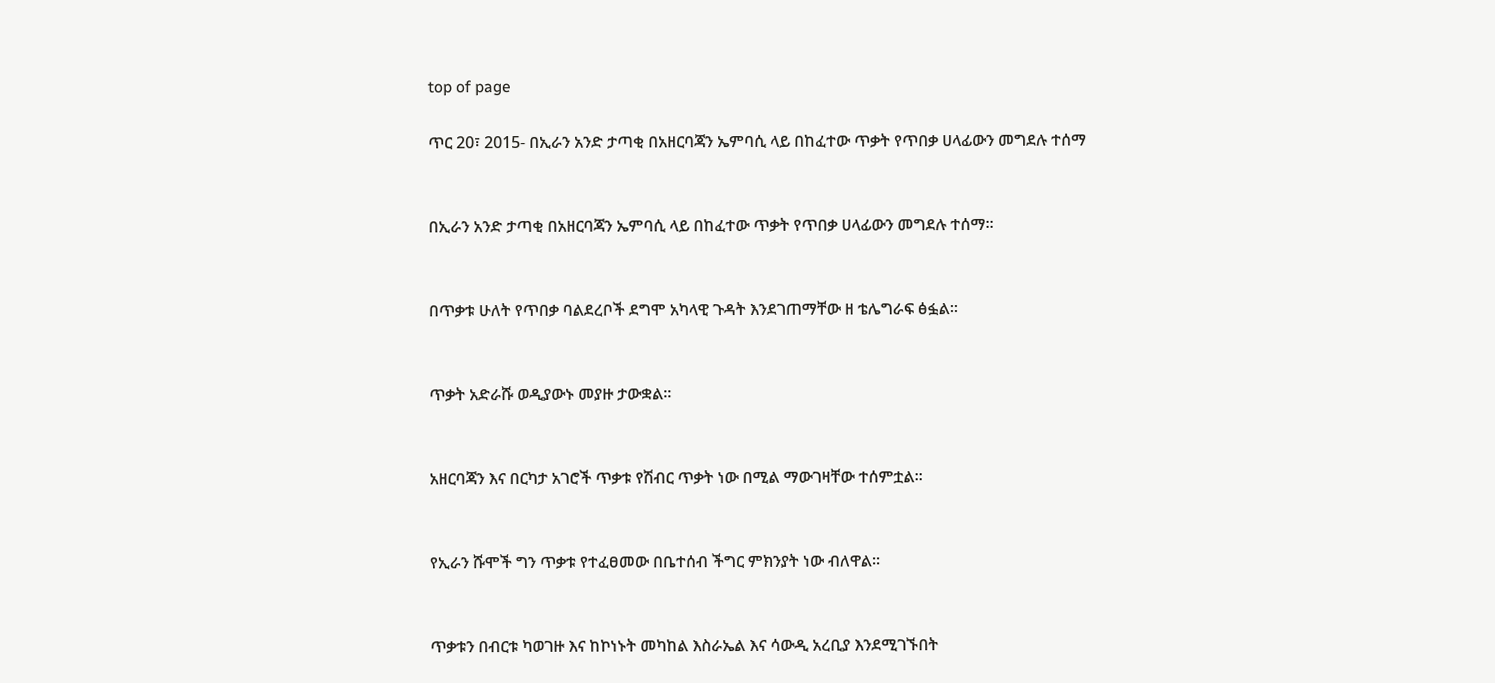top of page

ጥር 20፣ 2015- በኢራን አንድ ታጣቂ በአዘርባጃን ኤምባሲ ላይ በከፈተው ጥቃት የጥበቃ ሀላፊውን መግደሉ ተሰማ


በኢራን አንድ ታጣቂ በአዘርባጃን ኤምባሲ ላይ በከፈተው ጥቃት የጥበቃ ሀላፊውን መግደሉ ተሰማ፡፡


በጥቃቱ ሁለት የጥበቃ ባልደረቦች ደግሞ አካላዊ ጉዳት እንደገጠማቸው ዘ ቴሌግራፍ ፅፏል፡፡


ጥቃት አድራሹ ወዲያውኑ መያዙ ታውቋል፡፡


አዘርባጃን እና በርካታ አገሮች ጥቃቱ የሽብር ጥቃት ነው በሚል ማውገዛቸው ተሰምቷል፡፡


የኢራን ሹሞች ግን ጥቃቱ የተፈፀመው በቤተሰብ ችግር ምክንያት ነው ብለዋል፡፡


ጥቃቱን በብርቱ ካወገዙ እና ከኮነኑት መካከል እስራኤል እና ሳውዲ አረቢያ እንደሚገኙበት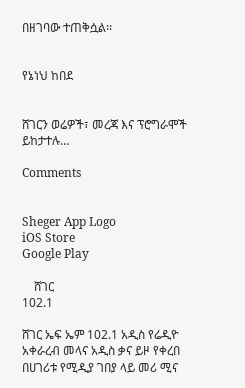በዘገባው ተጠቅሷል፡፡


የኔነህ ከበደ


ሸገርን ወሬዎች፣ መረጃ እና ፕሮግራሞች ይከታተሉ…

Comments


Sheger App Logo
iOS Store
Google Play

    ሸገር
102.1

ሸገር ኤፍ ኤም 102.1 አዲስ የሬዲዮ አቀራረብ መላና አዲስ ቃና ይዞ የቀረበ በሀገሪቱ የሚዲያ ገበያ ላይ መሪ ሚና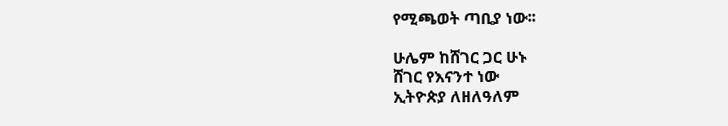የሚጫወት ጣቢያ ነው፡፡

ሁሌም ከሸገር ጋር ሁኑ
ሸገር የእናንተ ነው
ኢትዮጵያ ለዘለዓለም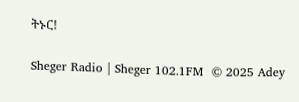ትኑር!

Sheger Radio | Sheger 102.1FM  © 2025 Adey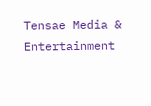Tensae Media & Entertainment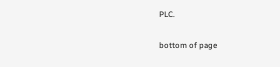PLC.

bottom of page